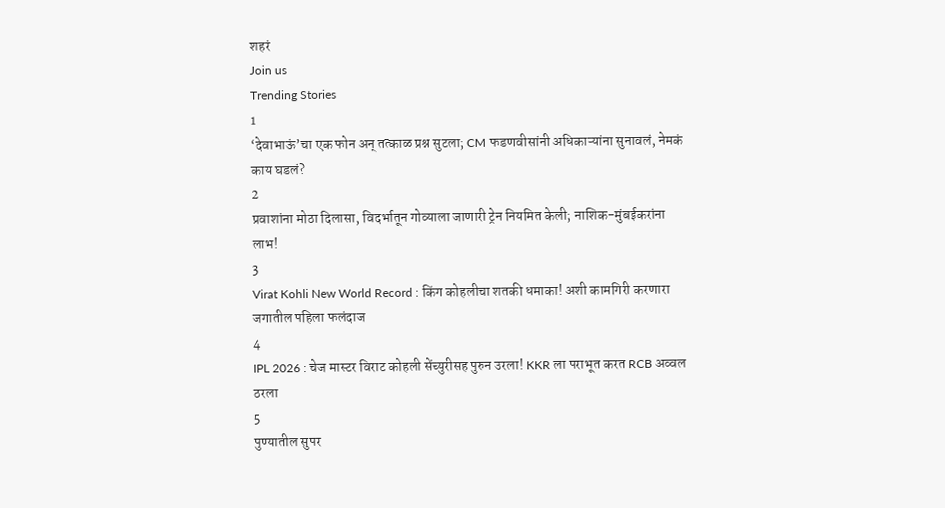शहरं
Join us
Trending Stories
1
‘देवाभाऊं’चा एक फोन अन् तत्काळ प्रश्न सुटला; CM फडणवीसांनी अधिकाऱ्यांना सुनावलं, नेमकं काय घडलं?
2
प्रवाशांना मोठा दिलासा, विदर्भातून गोव्याला जाणारी ट्रेन नियमित केली; नाशिक-मुंबईकरांना लाभ!
3
Virat Kohli New World Record : किंग कोहलीचा शतकी धमाका! अशी कामगिरी करणारा जगातील पहिला फलंदाज
4
IPL 2026 : चेज मास्टर विराट कोहली सेंच्युरीसह पुरुन उरला! KKR ला पराभूत करत RCB अव्वल ठरला
5
पुण्यातील सुपर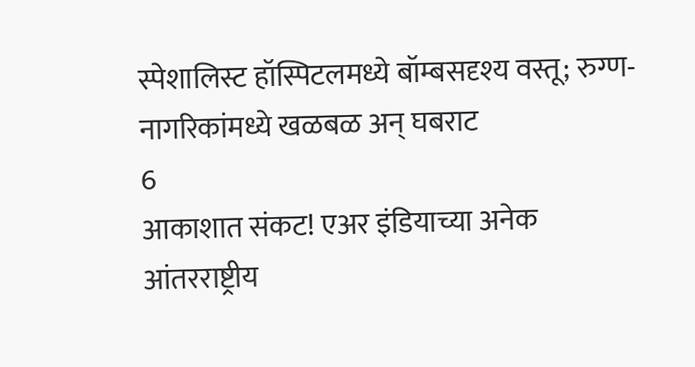स्पेशालिस्ट हॉस्पिटलमध्ये बॉम्बसदृश्य वस्तू; रुग्ण-नागरिकांमध्ये खळबळ अन् घबराट
6
आकाशात संकट! एअर इंडियाच्या अनेक आंतरराष्ट्रीय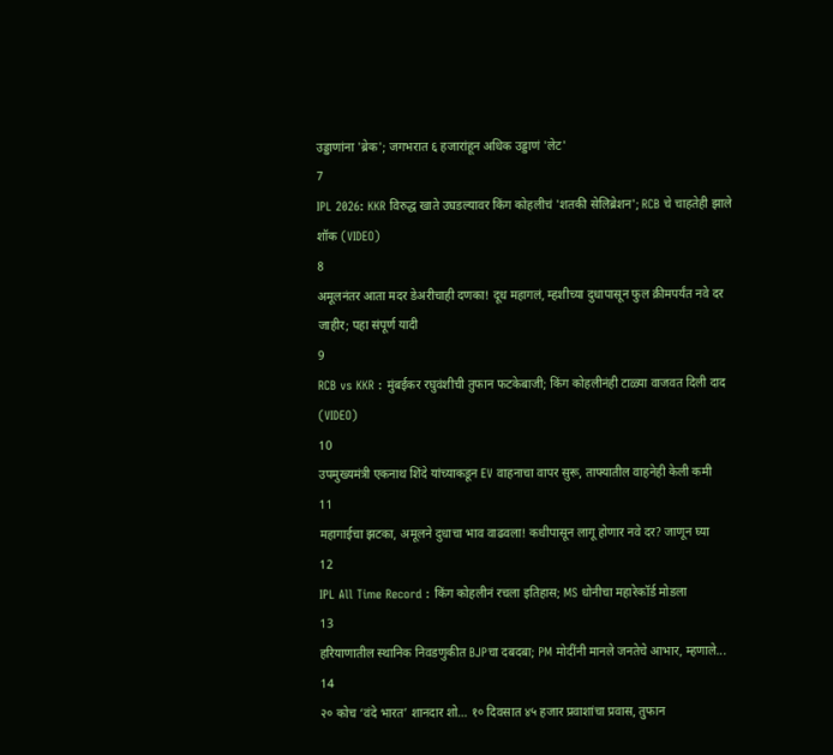उड्डाणांना 'ब्रेक'; जगभरात ६ हजारांहून अधिक उड्डाणं 'लेट'
7
IPL 2026: KKR विरुद्ध खाते उघडल्यावर किंग कोहलीचं 'शतकी सेलिब्रेशन'; RCB चे चाहतेही झाले शॉक (VIDEO)
8
अमूलनंतर आता मदर डेअरीचाही दणका! दूध महागलं, म्हशीच्या दुधापासून फुल क्रीमपर्यंत नवे दर जाहीर; पहा संपूर्ण यादी
9
RCB vs KKR : मुंबईकर रघुवंशीची तुफान फटकेबाजी; किंग कोहलीनंही टाळ्या वाजवत दिली दाद (VIDEO)
10
उपमुख्यमंत्री एकनाथ शिंदे यांच्याकडून EV वाहनाचा वापर सुरू, ताफ्यातील वाहनेही केली कमी
11
महागाईचा झटका, अमूलने दुधाचा भाव वाढवला! कधीपासून लागू होणार नवे दर? जाणून घ्या
12
IPL All Time Record : किंग कोहलीनं रचला इतिहास; MS धोनीचा महारेकॉर्ड मोडला
13
हरियाणातील स्थानिक निवडणुकीत BJPचा दबदबा; PM मोदींनी मानले जनतेचे आभार, म्हणाले...
14
२० कोच ‘वंदे भारत’ शानदार शो… १० दिवसात ४५ हजार प्रवाशांचा प्रवास, तुफान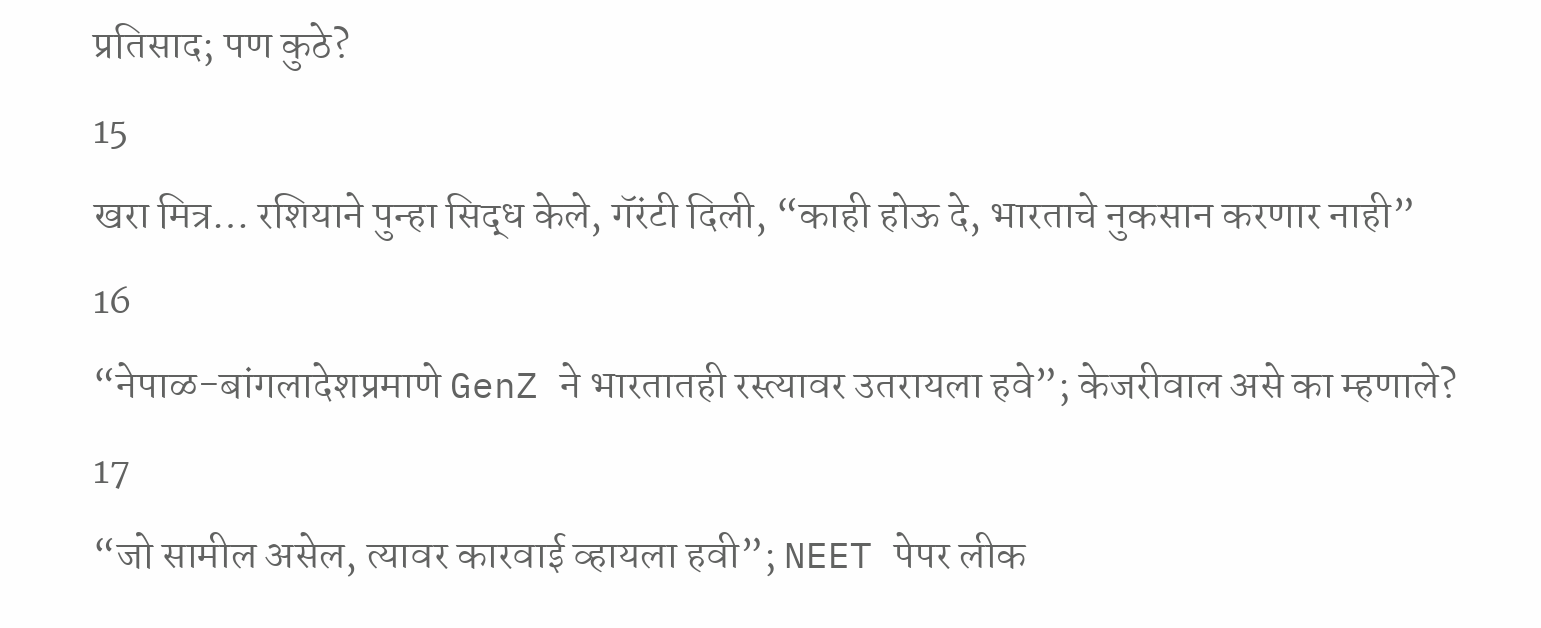प्रतिसाद; पण कुठे?
15
खरा मित्र… रशियाने पुन्हा सिद्ध केले, गॅरंटी दिली, “काही होऊ दे, भारताचे नुकसान करणार नाही”
16
“नेपाळ-बांगलादेशप्रमाणे GenZ ने भारतातही रस्त्यावर उतरायला हवे”; केजरीवाल असे का म्हणाले?
17
“जो सामील असेल, त्यावर कारवाई व्हायला हवी”; NEET पेपर लीक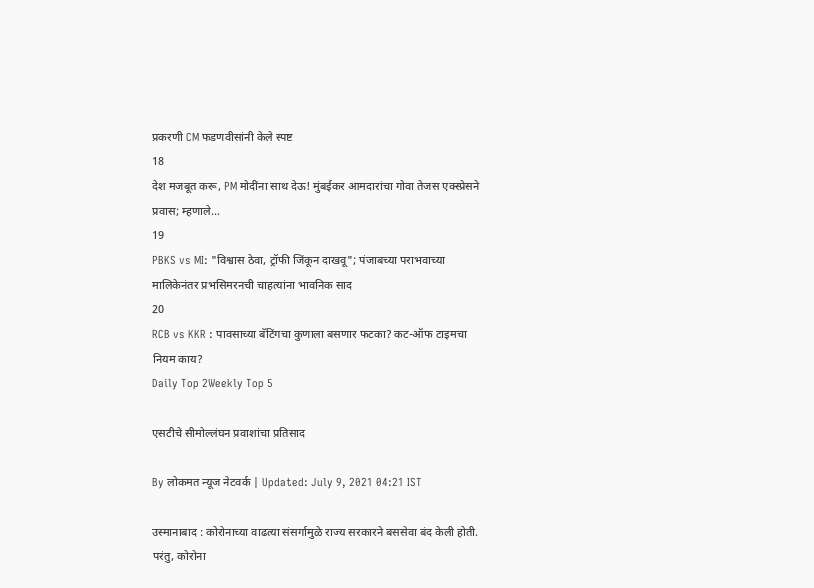प्रकरणी CM फडणवीसांनी केले स्पष्ट
18
देश मजबूत करू, PM मोदींना साथ देऊ! मुंबईकर आमदारांचा गोवा तेजस एक्स्प्रेसने प्रवास; म्हणाले…
19
PBKS vs MI: "विश्वास ठेवा, ट्रॉफी जिंकून दाखवू"; पंजाबच्या पराभवाच्या मालिकेनंतर प्रभसिमरनची चाहत्यांना भावनिक साद
20
RCB vs KKR : पावसाच्या बॅटिंगचा कुणाला बसणार फटका? कट-ऑफ टाइमचा नियम काय?
Daily Top 2Weekly Top 5

एसटीचे सीमोल्लंघन प्रवाशांचा प्रतिसाद

By लोकमत न्यूज नेटवर्क | Updated: July 9, 2021 04:21 IST

उस्मानाबाद : कोरोनाच्या वाढत्या संसर्गामुळे राज्य सरकारने बससेवा बंद केली होती. परंतु, कोरोना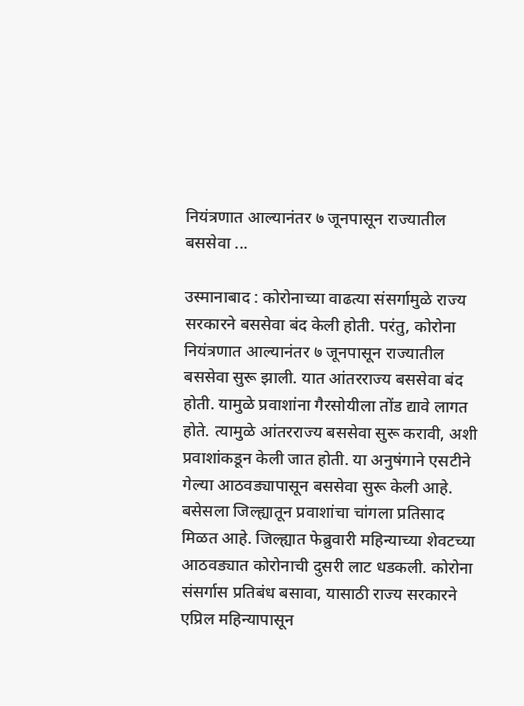नियंत्रणात आल्यानंतर ७ जूनपासून राज्यातील बससेवा ...

उस्मानाबाद : कोरोनाच्या वाढत्या संसर्गामुळे राज्य सरकारने बससेवा बंद केली होती. परंतु, कोरोना नियंत्रणात आल्यानंतर ७ जूनपासून राज्यातील बससेवा सुरू झाली. यात आंतरराज्य बससेवा बंद होती. यामुळे प्रवाशांना गैरसोयीला तोंड द्यावे लागत होते. त्यामुळे आंतरराज्य बससेवा सुरू करावी, अशी प्रवाशांकडून केली जात होती. या अनुषंगाने एसटीने गेल्या आठवड्यापासून बससेवा सुरू केली आहे. बसेसला जिल्ह्यातून प्रवाशांचा चांगला प्रतिसाद मिळत आहे. जिल्ह्यात फेब्रुवारी महिन्याच्या शेवटच्या आठवड्यात कोरोनाची दुसरी लाट धडकली. कोरोना संसर्गास प्रतिबंध बसावा, यासाठी राज्य सरकारने एप्रिल महिन्यापासून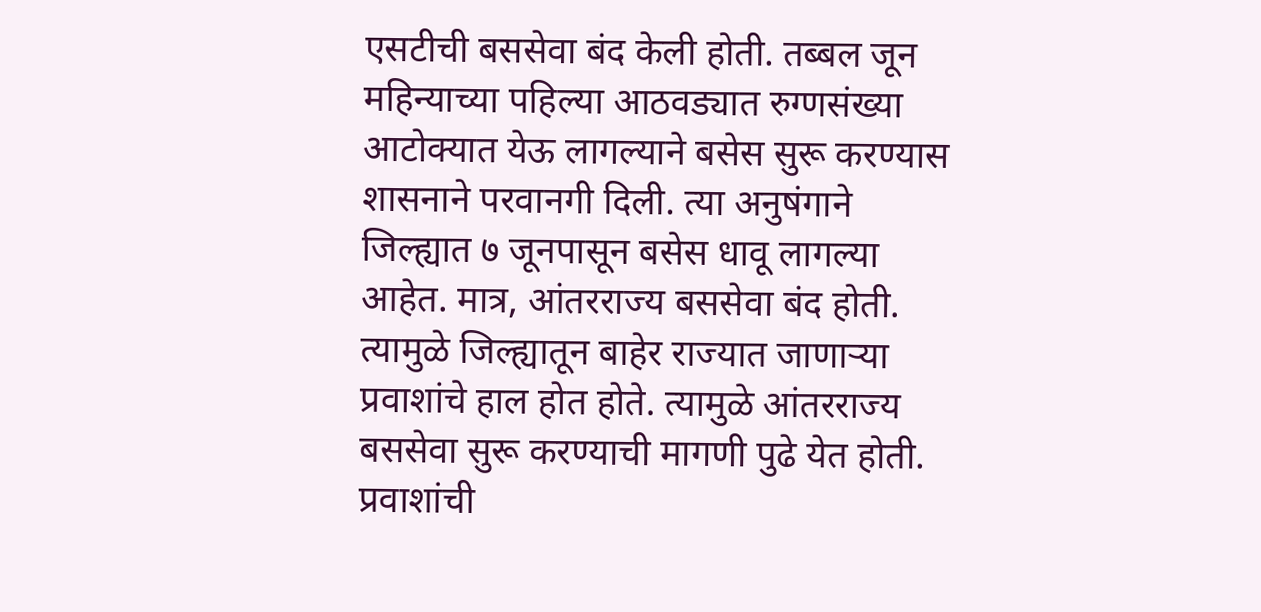एसटीची बससेवा बंद केली होती. तब्बल जून महिन्याच्या पहिल्या आठवड्यात रुग्णसंख्या आटोक्यात येऊ लागल्याने बसेस सुरू करण्यास शासनाने परवानगी दिली. त्या अनुषंगाने जिल्ह्यात ७ जूनपासून बसेस धावू लागल्या आहेत. मात्र, आंतरराज्य बससेवा बंद होती. त्यामुळे जिल्ह्यातून बाहेर राज्यात जाणाऱ्या प्रवाशांचे हाल होत होते. त्यामुळे आंतरराज्य बससेवा सुरू करण्याची मागणी पुढे येत होती. प्रवाशांची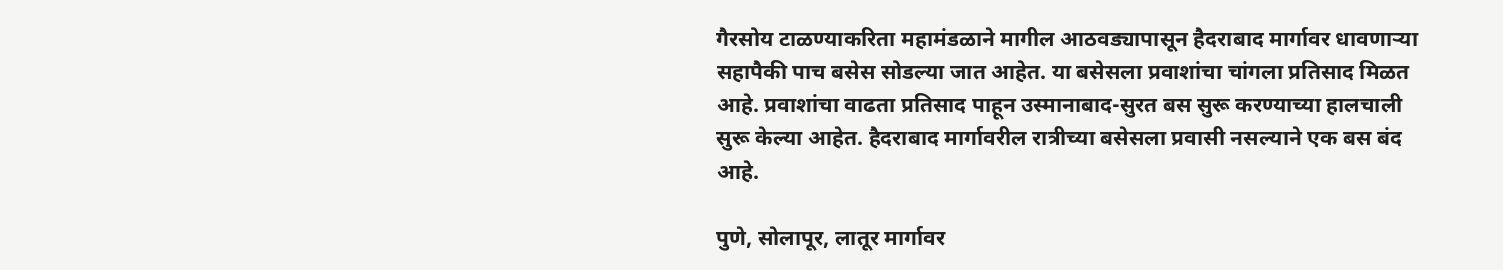गैरसोय टाळण्याकरिता महामंडळाने मागील आठवड्यापासून हैदराबाद मार्गावर धावणाऱ्या सहापैकी पाच बसेस सोडल्या जात आहेत. या बसेसला प्रवाशांचा चांगला प्रतिसाद मिळत आहे. प्रवाशांचा वाढता प्रतिसाद पाहून उस्मानाबाद-सुरत बस सुरू करण्याच्या हालचाली सुरू केल्या आहेत. हैदराबाद मार्गावरील रात्रीच्या बसेसला प्रवासी नसल्याने एक बस बंद आहे.

पुणे, सोलापूर, लातूर मार्गावर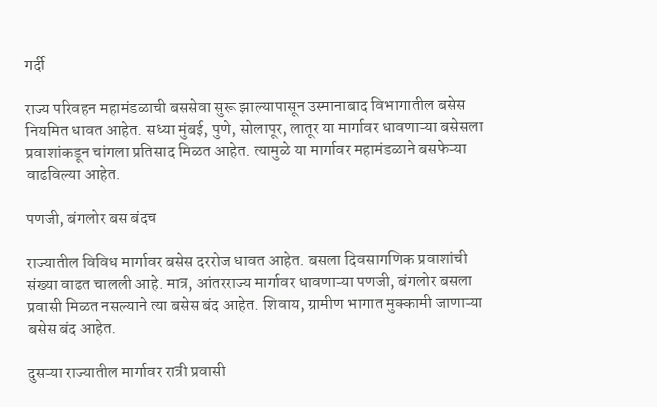गर्दी

राज्य परिवहन महामंडळाची बससेवा सुरू झाल्यापासून उस्मानाबाद विभागातील बसेस नियमित धावत आहेत. सध्या मुंबई, पुणे, सोलापूर, लातूर या मार्गावर धावणाऱ्या बसेसला प्रवाशांकडून चांगला प्रतिसाद मिळत आहेत. त्यामुळे या मार्गावर महामंडळाने बसफेऱ्या वाढविल्या आहेत.

पणजी, बंगलोर बस बंदच

राज्यातील विविध मार्गावर बसेस दररोज धावत आहेत. बसला दिवसागणिक प्रवाशांची संख्या वाढत चालली आहे. मात्र, आंतरराज्य मार्गावर धावणाऱ्या पणजी, बंगलोर बसला प्रवासी मिळत नसल्याने त्या बसेस बंद आहेत. शिवाय, ग्रामीण भागात मुक्कामी जाणाऱ्या बसेस बंद आहेत.

दुसऱ्या राज्यातील मार्गावर रात्री प्रवासी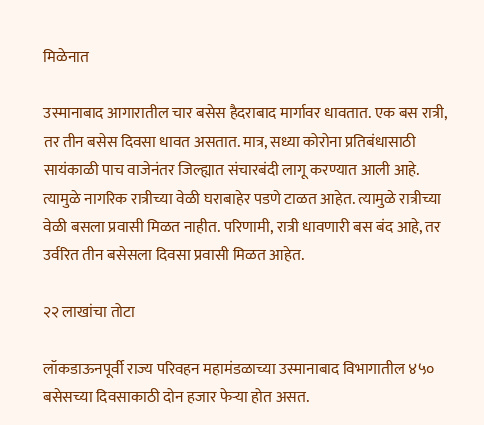मिळेनात

उस्मानाबाद आगारातील चार बसेस हैदराबाद मार्गावर धावतात. एक बस रात्री, तर तीन बसेस दिवसा धावत असतात. मात्र, सध्या कोरोना प्रतिबंधासाठी सायंकाळी पाच वाजेनंतर जिल्ह्यात संचारबंदी लागू करण्यात आली आहे. त्यामुळे नागरिक रात्रीच्या वेळी घराबाहेर पडणे टाळत आहेत. त्यामुळे रात्रीच्या वेळी बसला प्रवासी मिळत नाहीत. परिणामी, रात्री धावणारी बस बंद आहे, तर उर्वरित तीन बसेसला दिवसा प्रवासी मिळत आहेत.

२२ लाखांचा तोटा

लॉकडाऊनपूर्वी राज्य परिवहन महामंडळाच्या उस्मानाबाद विभागातील ४५० बसेसच्या दिवसाकाठी दोन हजार फेऱ्या होत असत.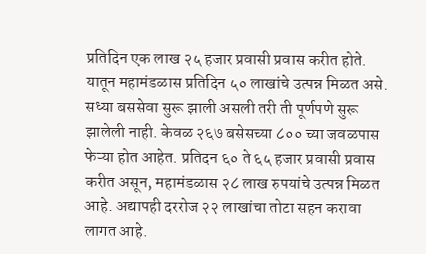प्रतिदिन एक लाख २५ हजार प्रवासी प्रवास करीत होते. यातून महामंडळास प्रतिदिन ५० लाखांचे उत्पन्न मिळत असे. सध्या बससेवा सुरू झाली असली तरी ती पूर्णपणे सुरू झालेली नाही. केवळ २६७ बसेसच्या ८०० च्या जवळपास फेऱ्या होत आहेत. प्रतिदन ६० ते ६५ हजार प्रवासी प्रवास करीत असून, महामंडळास २८ लाख रुपयांचे उत्पन्न मिळत आहे. अद्यापही दररोज २२ लाखांचा तोटा सहन करावा लागत आहे.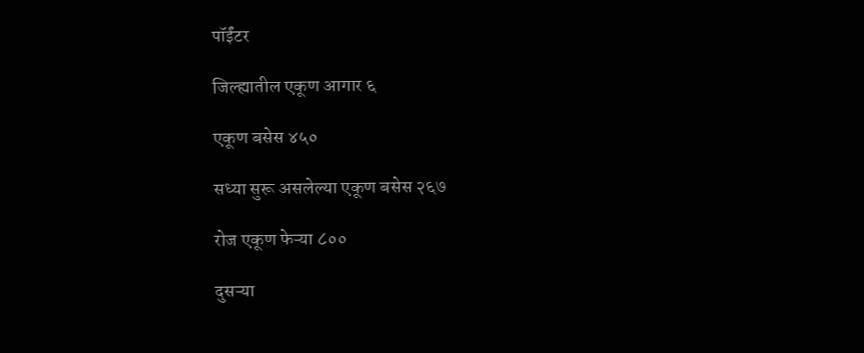पॉईंटर

जिल्ह्यातील एकूण आगार ६

एकूण बसेस ४५०

सध्या सुरू असलेल्या एकूण बसेस २६७

रोज एकूण फेऱ्या ८००

दुसऱ्या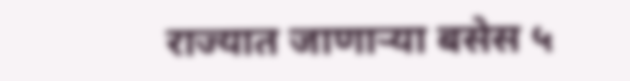राज्यात जाणाऱ्या बसेस ५